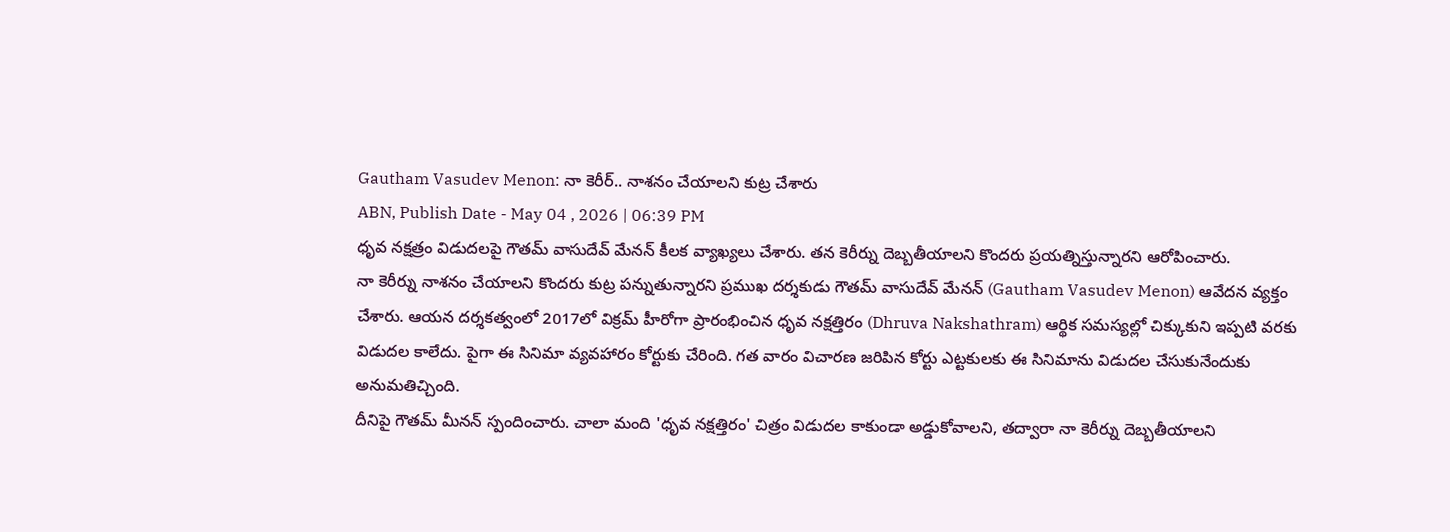Gautham Vasudev Menon: నా కెరీర్.. నాశనం చేయాలని కుట్ర చేశారు
ABN, Publish Date - May 04 , 2026 | 06:39 PM
ధృవ నక్షత్రం విడుదలపై గౌతమ్ వాసుదేవ్ మేనన్ కీలక వ్యాఖ్యలు చేశారు. తన కెరీర్ను దెబ్బతీయాలని కొందరు ప్రయత్నిస్తున్నారని ఆరోపించారు.
నా కెరీర్ను నాశనం చేయాలని కొందరు కుట్ర పన్నుతున్నారని ప్రముఖ దర్శకుడు గౌతమ్ వాసుదేవ్ మేనన్ (Gautham Vasudev Menon) ఆవేదన వ్యక్తం చేశారు. ఆయన దర్శకత్వంలో 2017లో విక్రమ్ హీరోగా ప్రారంభించిన ధృవ నక్షత్తిరం (Dhruva Nakshathram) ఆర్థిక సమస్యల్లో చిక్కుకుని ఇప్పటి వరకు విడుదల కాలేదు. పైగా ఈ సినిమా వ్యవహారం కోర్టుకు చేరింది. గత వారం విచారణ జరిపిన కోర్టు ఎట్టకులకు ఈ సినిమాను విడుదల చేసుకునేందుకు అనుమతిచ్చింది.
దీనిపై గౌతమ్ మీనన్ స్పందించారు. చాలా మంది 'ధృవ నక్షత్తిరం' చిత్రం విడుదల కాకుండా అడ్డుకోవాలని, తద్వారా నా కెరీర్ను దెబ్బతీయాలని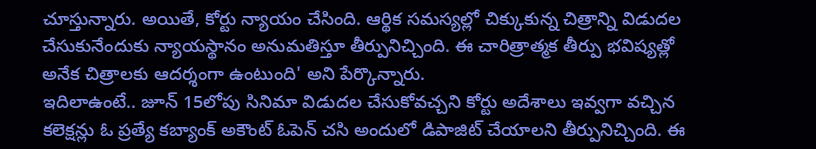చూస్తున్నారు. అయితే, కోర్టు న్యాయం చేసింది. ఆర్థిక సమస్యల్లో చిక్కుకున్న చిత్రాన్ని విడుదల చేసుకునేందుకు న్యాయస్థానం అనుమతిస్తూ తీర్పునిచ్చింది. ఈ చారిత్రాత్మక తీర్పు భవిష్యత్లో అనేక చిత్రాలకు ఆదర్శంగా ఉంటుంది' అని పేర్కొన్నారు.
ఇదిలాఉంటే.. జూన్ 15లోపు సినిమా విడుదల చేసుకోవచ్చని కోర్టు అదేశాలు ఇవ్వగా వచ్చిన కలెక్షన్లు ఓ ప్రత్యే కబ్యాంక్ అకౌంట్ ఓపెన్ చసి అందులో డిపాజిట్ చేయాలని తీర్పునిచ్చింది. ఈ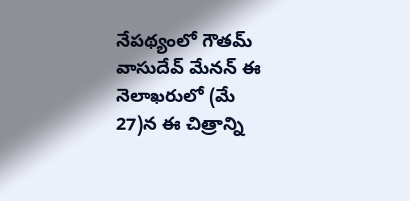నేపథ్యంలో గౌతమ్ వాసుదేవ్ మేనన్ ఈ నెలాఖరులో (మే 27)న ఈ చిత్రాన్ని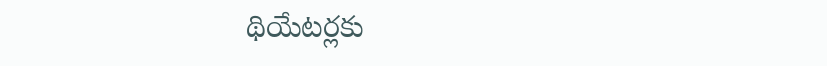థియేటర్లకు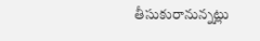తీసుకురానున్నట్లు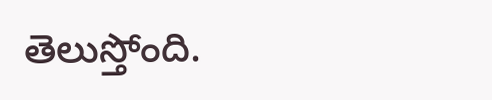తెలుస్తోంది.